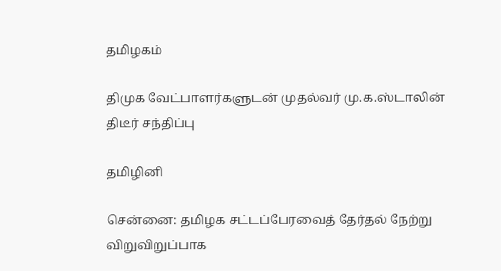தமிழகம்

திமுக வேட்பாளர்களுடன் முதல்வர் மு.க.ஸ்டாலின் திடீர் சந்திப்பு

தமிழினி

சென்னை: தமிழக சட்டப்பேரவைத் தேர்தல் நேற்று விறுவிறுப்பாக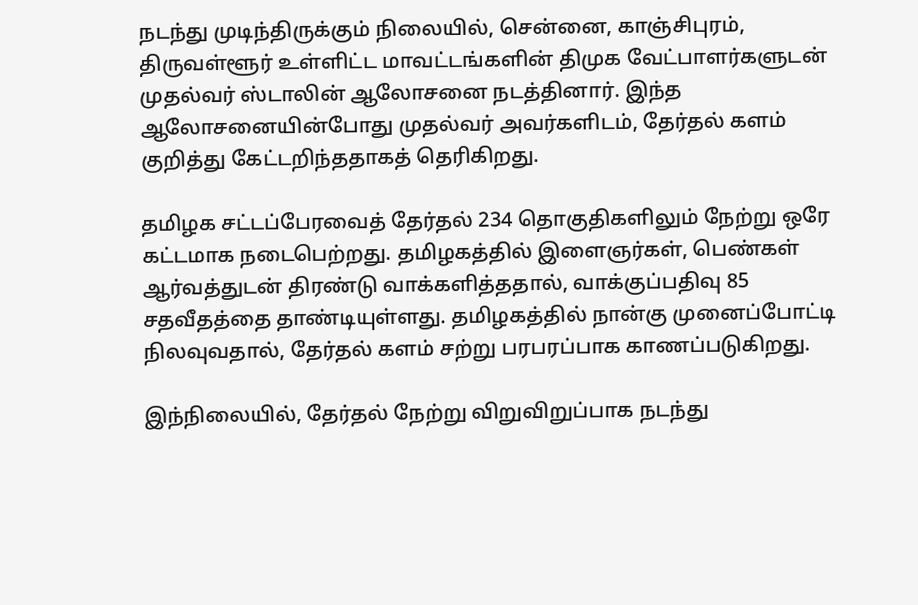நடந்து முடிந்திருக்கும் நிலையில், சென்னை, காஞ்சிபுரம், திருவள்ளூர் உள்ளிட்ட மாவட்டங்களின் திமுக வேட்பாளர்களுடன் முதல்வர் ஸ்டாலின் ஆலோசனை நடத்தினார். இந்த ஆலோசனையின்போது முதல்வர் அவர்களிடம், தேர்தல் களம் குறித்து கேட்டறிந்ததாகத் தெரிகிறது.

தமிழக சட்டப்பேரவைத் தேர்தல் 234 தொகுதிகளிலும் நேற்று ஒரே கட்டமாக நடைபெற்றது. தமிழகத்தில் இளைஞர்கள், பெண்கள் ஆர்வத்துடன் திரண்டு வாக்களித்ததால், வாக்குப்பதிவு 85 சதவீதத்தை தாண்டியுள்ளது. தமிழகத்தில் நான்கு முனைப்போட்டி நிலவுவதால், தேர்தல் களம் சற்று பரபரப்பாக காணப்படுகிறது.

இந்நிலையில், தேர்தல் நேற்று விறுவிறுப்பாக நடந்து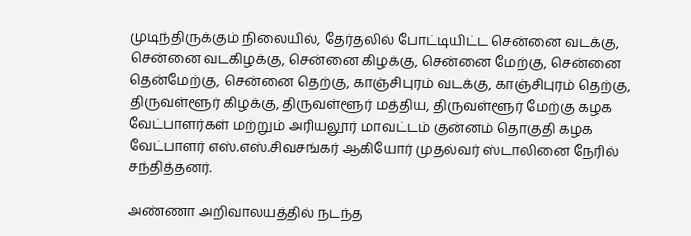முடிந்திருக்கும் நிலையில், தேர்தலில் போட்டியிட்ட சென்னை வடக்கு, சென்னை வடகிழக்கு, சென்னை கிழக்கு, சென்னை மேற்கு, சென்னை தென்மேற்கு, சென்னை தெற்கு, காஞ்சிபுரம் வடக்கு, காஞ்சிபுரம் தெற்கு, திருவள்ளூர் கிழக்கு, திருவள்ளூர் மத்திய, திருவள்ளூர் மேற்கு கழக வேட்பாளர்கள் மற்றும் அரியலூர் மாவட்டம் குன்னம் தொகுதி கழக வேட்பாளர் எஸ்.எஸ்.சிவசங்கர் ஆகியோர் முதல்வர் ஸ்டாலினை நேரில் சந்தித்தனர்.

அண்ணா அறிவாலயத்தில் நடந்த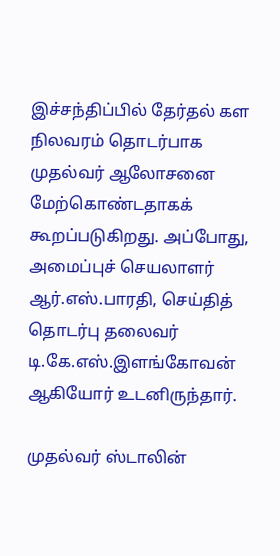இச்சந்திப்பில் தேர்தல் கள நிலவரம் தொடர்பாக முதல்வர் ஆலோசனை மேற்கொண்டதாகக் கூறப்படுகிறது. அப்போது, அமைப்புச் செயலாளர் ஆர்.எஸ்.பாரதி, செய்தித் தொடர்பு தலைவர் டி.கே.எஸ்.இளங்கோவன் ஆகியோர் உடனிருந்தார்.

முதல்வர் ஸ்டாலின்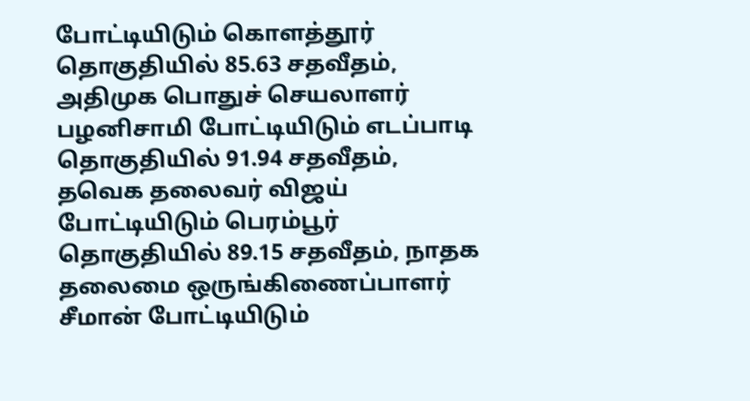போட்டியிடும் கொளத்தூர் தொகுதியில் 85.63 சதவீதம், அதிமுக பொதுச் செயலாளர் பழனிசாமி போட்டியிடும் எடப்பாடி தொகுதியில் 91.94 சதவீதம், தவெக தலைவர் விஜய் போட்டியிடும் பெரம்பூர் தொகுதியில் 89.15 சதவீதம், நாதக தலைமை ஒருங்கிணைப்பாளர் சீமான் போட்டியிடும்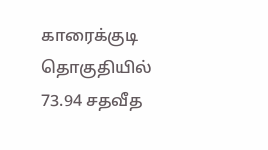காரைக்குடி தொகுதியில் 73.94 சதவீத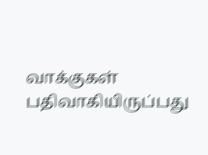வாக்குகள் பதிவாகியிருப்பது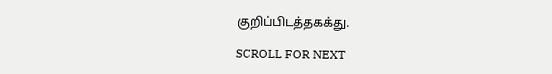குறிப்பிடத்தகக்து.

SCROLL FOR NEXT